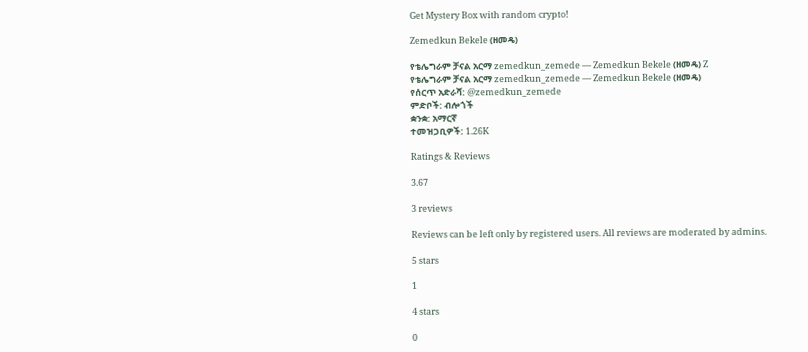Get Mystery Box with random crypto!

Zemedkun Bekele (ዘመዴ)

የቴሌግራም ቻናል አርማ zemedkun_zemede — Zemedkun Bekele (ዘመዴ) Z
የቴሌግራም ቻናል አርማ zemedkun_zemede — Zemedkun Bekele (ዘመዴ)
የሰርጥ አድራሻ: @zemedkun_zemede
ምድቦች: ብሎጎች
ቋንቋ: አማርኛ
ተመዝጋቢዎች: 1.26K

Ratings & Reviews

3.67

3 reviews

Reviews can be left only by registered users. All reviews are moderated by admins.

5 stars

1

4 stars

0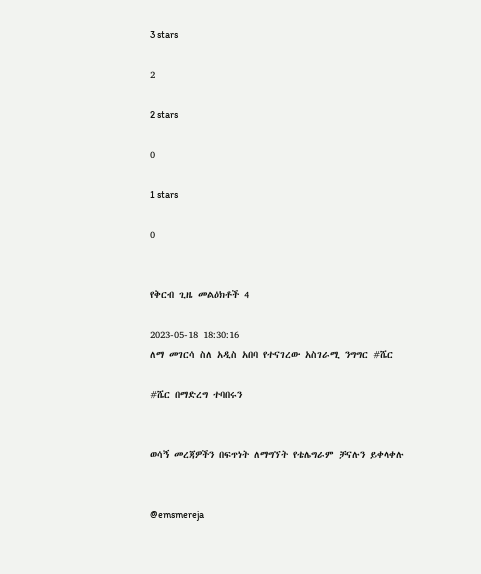3 stars

2

2 stars

0

1 stars

0


የቅርብ ጊዜ መልዕክቶች 4

2023-05-18 18:30:16
ለማ መገርሳ ስለ አዲስ አበባ የተናገረው አስገራሚ ንግግር #ሼር

#ሼር በማድረግ ተባበሩን


ወሳኝ መረጃዎችን በፍጥነት ለማግኘት የቴሌግራም ቻናሉን ይቀላቀሉ


@emsmereja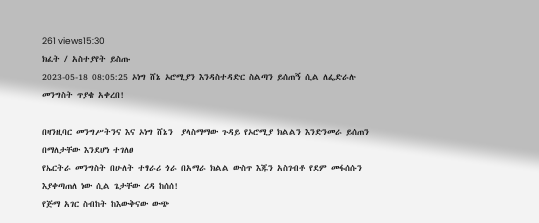261 views15:30
ክፈት / አስተያየት ይስጡ
2023-05-18 08:05:25 ኦነግ ሸኔ ኦሮሚያን እንዳስተዳድር ስልጣን ይሰጠኝ ሲል ለፌድራሉ መንግስት ጥያቄ አቀረበ!

በዛንዚባር መንግሥትንና እና ኦነግ ሸኔን  ያላስማማው ጉዳይ የኦሮሚያ ክልልን እንድንመራ ይሰጠን በማለታቸው እንደሆነ ተገለፀ
የኤርትራ መንግስት በሁለት ተፃራሪ ጎራ በአማራ ክልል ውስጥ እጁን አስገብቶ የደም መፋሰሱን እያቀጣጠለ ነው ሲል ጌታቸው ረዳ ከሰሰ!
የጅማ አገር ስብከት ከእውቅናው ውጭ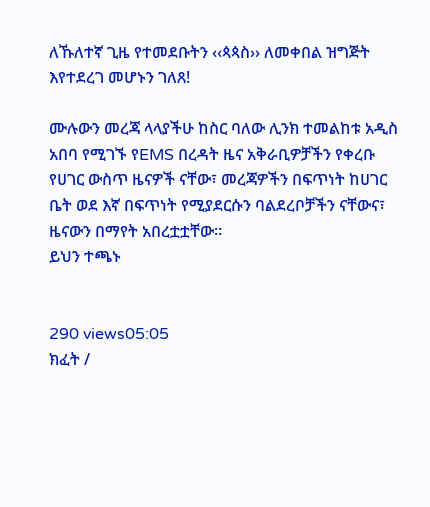ለኹለተኛ ጊዜ የተመደቡትን ‹‹ጳጳስ›› ለመቀበል ዝግጅት እየተደረገ መሆኑን ገለጸ!

ሙሉውን መረጃ ላላያችሁ ከስር ባለው ሊንክ ተመልከቱ አዲስ አበባ የሚገኙ የEMS በረዳት ዜና አቅራቢዎቻችን የቀረቡ የሀገር ውስጥ ዜናዎች ናቸው፣ መረጃዎችን በፍጥነት ከሀገር ቤት ወደ እኛ በፍጥነት የሚያደርሱን ባልደረቦቻችን ናቸውና፣ ዜናውን በማየት አበረቷቷቸው።
ይህን ተጫኑ


290 views05:05
ክፈት /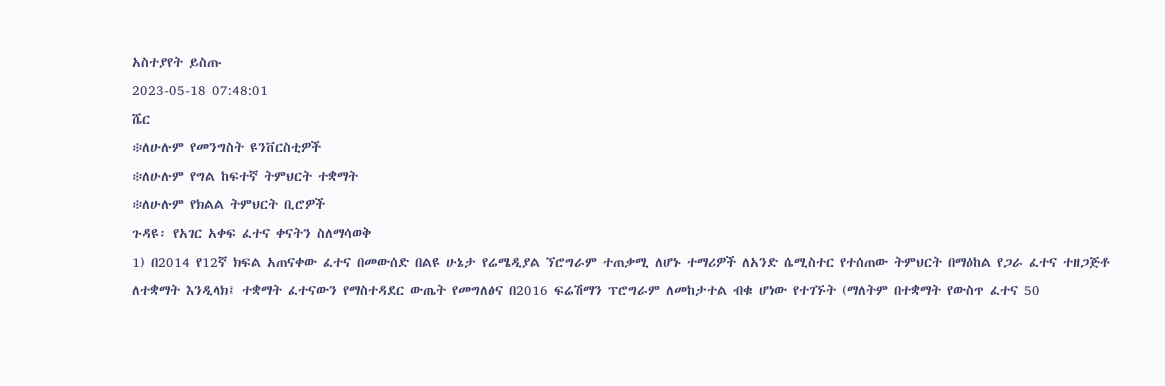አስተያየት ይስጡ
2023-05-18 07:48:01
ሼር
፨ለሁሉም የመንግስት ዩንቨርስቲዎች
፨ለሁሉም የግል ከፍተኛ ትምህርት ተቋማት
፨ለሁሉም የክልል ትምህርት ቢሮዎች
ጉዳዩ፡ የአገር አቀፍ ፈተና ቀናትን ስለማሳወቅ
1) በ2014 የ12ኛ ክፍል አጠናቀው ፈተና በመውሰድ በልዩ ሁኔታ የሬሜዲያል ኘሮግራም ተጠቃሚ ለሆኑ ተማሪዎች ለአንድ ሴሚስተር የተሰጠው ትምህርት በማዕከል የጋራ ፈተና ተዘጋጅቶ ለተቋማት እንዲላክ፤ ተቋማት ፈተናውን የማስተዳደር ውጤት የመግለፅና በ2016 ፍሬሽማን ፕሮግራም ለመከታተል ብቁ ሆነው የተገኙት (ማለትም በተቋማት የውስጥ ፈተና 50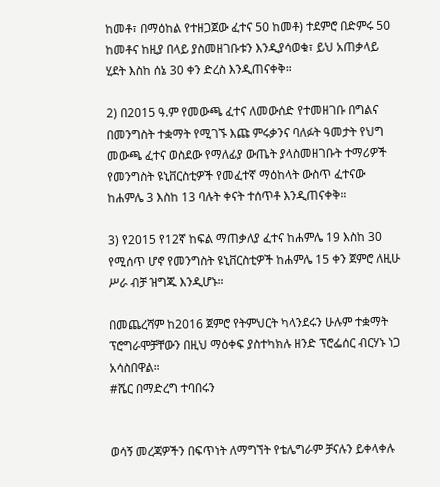ከመቶ፣ በማዕከል የተዘጋጀው ፈተና 50 ከመቶ) ተደምሮ በድምሩ 50 ከመቶና ከዚያ በላይ ያስመዘገቡቱን እንዲያሳወቁ፣ ይህ አጠቃላይ ሂደት እስከ ሰኔ 30 ቀን ድረስ እንዲጠናቀቅ።

2) በ2015 ዓ.ም የመውጫ ፈተና ለመውሰድ የተመዘገቡ በግልና በመንግስት ተቋማት የሚገኙ እጩ ምሩቃንና ባለፉት ዓመታት የህግ መውጫ ፈተና ወስደው የማለፊያ ውጤት ያላስመዘገቡት ተማሪዎች የመንግስት ዩኒቨርስቲዎች የመፈተኛ ማዕከላት ውስጥ ፈተናው ከሐምሌ 3 እስከ 13 ባሉት ቀናት ተሰጥቶ እንዲጠናቀቅ።

3) የ2015 የ12ኛ ከፍል ማጠቃለያ ፈተና ከሐምሌ 19 እስከ 30 የሚሰጥ ሆኖ የመንግስት ዩኒቨርስቲዎች ከሐምሌ 15 ቀን ጀምሮ ለዚሁ ሥራ ብቻ ዝግጁ እንዲሆኑ።

በመጨረሻም ከ2016 ጀምሮ የትምህርት ካላንደሩን ሁሉም ተቋማት ፕሮግራሞቻቸውን በዚህ ማዕቀፍ ያስተካክሉ ዘንድ ፕሮፌሰር ብርሃኑ ነጋ አሳስበዋል።
#ሼር በማድረግ ተባበሩን


ወሳኝ መረጃዎችን በፍጥነት ለማግኘት የቴሌግራም ቻናሉን ይቀላቀሉ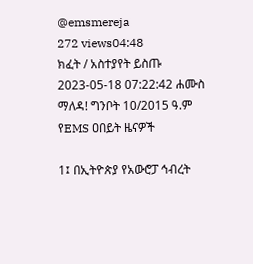@emsmereja
272 views04:48
ክፈት / አስተያየት ይስጡ
2023-05-18 07:22:42 ሐሙስ ማለዳ! ግንቦት 10/2015 ዓ.ም የEMS ዐበይት ዜናዎች

1፤ በኢትዮጵያ የአውሮፓ ኅብረት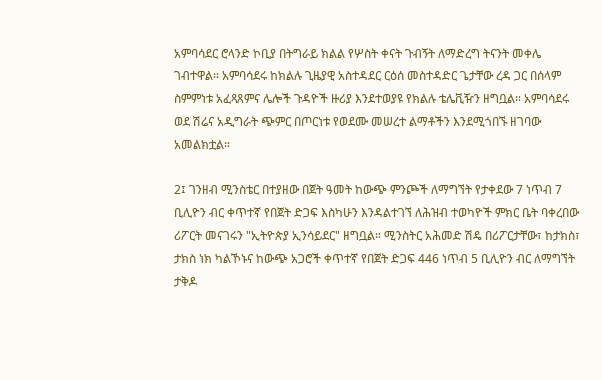አምባሳደር ሮላንድ ኮቢያ በትግራይ ክልል የሦስት ቀናት ጉብኝት ለማድረግ ትናንት መቀሌ ገብተዋል። አምባሳደሩ ከክልሉ ጊዜያዊ አስተዳደር ርዕሰ መስተዳድር ጌታቸው ረዳ ጋር በሰላም ስምምነቱ አፈጻጸምና ሌሎች ጉዳዮች ዙሪያ እንደተወያዩ የክልሉ ቴሌቪዥን ዘግቧል። አምባሳደሩ ወደ ሽሬና አዲግራት ጭምር በጦርነቱ የወደሙ መሠረተ ልማቶችን እንደሚጎበኙ ዘገባው አመልክቷል።

2፤ ገንዘብ ሚንስቴር በተያዘው በጀት ዓመት ከውጭ ምንጮች ለማግኘት የታቀደው 7 ነጥብ 7 ቢሊዮን ብር ቀጥተኛ የበጀት ድጋፍ እስካሁን እንዳልተገኘ ለሕዝብ ተወካዮች ምክር ቤት ባቀረበው ሪፖርት መናገሩን "ኢትዮጵያ ኢንሳይደር" ዘግቧል። ሚንስትር አሕመድ ሽዴ በሪፖርታቸው፣ ከታክስ፣ ታክስ ነክ ካልኾኑና ከውጭ አጋሮች ቀጥተኛ የበጀት ድጋፍ 446 ነጥብ 5 ቢሊዮን ብር ለማግኘት ታቅዶ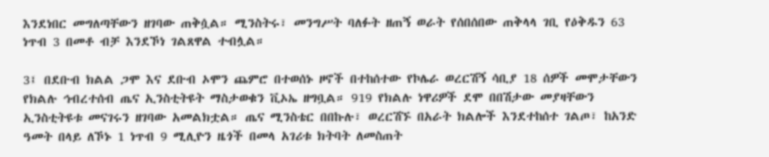እንደነበር መግለጣቸውን ዘገባው ጠቅሷል። ሚንስትሩ፣ መንግሥት ባለፉት ዘጠኝ ወራት የሰበሰበው ጠቅላላ ገቢ የዕቅዱን 63 ነጥብ 3 በመቶ ብቻ እንደኾነ ገልጸዋል ተብሏል።

3፤ በደቡብ ክልል ጋሞ እና ደቡብ ኦሞን ጨምሮ በተወሰኑ ዞኖች በተከሰተው የኮሌራ ወረርሽኝ ሳቢያ 18 ሰዎች መሞታቸውን የክልሉ ኅብረተሰብ ጤና ኢንስቲትዩት ማስታወቁን ቪኦኤ ዘግቧል። 919 የክልሉ ነዋሪዎች ደሞ በበሽታው መያዛቸውን ኢንስቲትዩቱ መናገሩን ዘገባው አመልክቷል። ጤና ሚንስቴር በበኩሉ፣ ወረርሽኙ በአራት ክልሎች እንደተከሰተ ገልጦ፣ ከአንድ ዓመት በላይ ለኾኑ 1 ነጥብ 9 ሚሊዮን ዜጎች በመላ አገሪቱ ክትባት ለመስጠት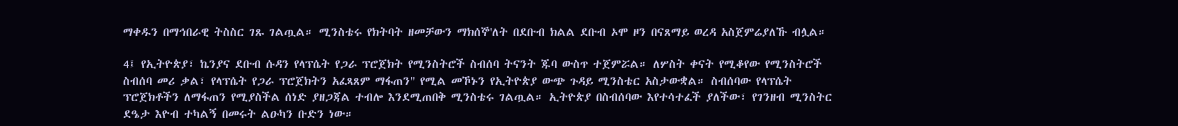ማቀዱን በማኅበራዊ ትስስር ገጹ ገልጧል። ሚንስቴሩ የክትባት ዘመቻውን ማክሰኞ'ለት በደቡብ ክልል ደቡብ ኦሞ ዞን በናጸማይ ወረዳ አስጀምሬያለኹ ብሏል።

4፤ የኢትዮጵያ፣ ኬንያና ደቡብ ሱዳን የላፕሴት የጋራ ፕሮጀክት የሚንስትሮች ስብሰባ ትናንት ጁባ ውስጥ ተጀምሯል። ለሦስት ቀናት የሚቆየው የሚንስትሮች ስብሰባ መሪ ቃል፣ የላፕሴት የጋራ ፕሮጀክትን አፈጻጸም ማፋጠን" የሚል መኾኑን የኢትዮጵያ ውጭ ጉዳይ ሚንስቴር አስታውቋል። ስብሰባው የላፕሴት ፕሮጀክቶችን ለማፋጠን የሚያስችል ሰነድ ያዘጋጃል ተብሎ እንደሚጠበቅ ሚንስቴሩ ገልጧል። ኢትዮጵያ በስብሰባው እየተሳተፈች ያለችው፣ የገንዘብ ሚንስትር ደዔታ እዮብ ተካልኝ በመሩት ልዑካን ቡድን ነው።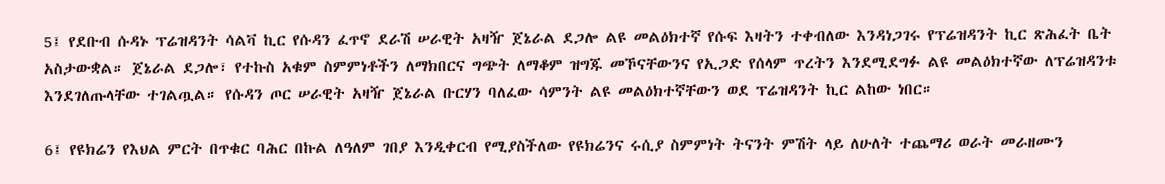5፤ የደቡብ ሱዳኑ ፕሬዝዳንት ሳልቫ ኪር የሱዳን ፈጥኖ ደራሽ ሠራዊት አዛዥ ጀኔራል ደጋሎ ልዩ መልዕክተኛ የሱፍ እዛትን ተቀብለው እንዳነጋገሩ የፕሬዝዳንት ኪር ጽሕፈት ቤት አስታውቋል። ጀኔራል ደጋሎ፣ የተኩስ አቁም ስምምነቶችን ለማክበርና ግጭት ለማቆም ዝግጁ መኾናቸውንና የኢጋድ የሰላም ጥረትን እንደሚደግፉ ልዩ መልዕክተኛው ለፕሬዝዳንቱ እንደገለጡላቸው ተገልጧል። የሱዳን ጦር ሠራዊት አዛዥ ጀኔራል ቡርሃን ባለፈው ሳምንት ልዩ መልዕክተኛቸውን ወደ ፕሬዝዳንት ኪር ልከው ነበር።

6፤ የዩክሬን የእህል ምርት በጥቁር ባሕር በኩል ለዓለም ገበያ እንዲቀርብ የሚያስችለው የዩክሬንና ሩሲያ ስምምነት ትናንት ምሽት ላይ ለሁለት ተጨማሪ ወራት መራዘሙን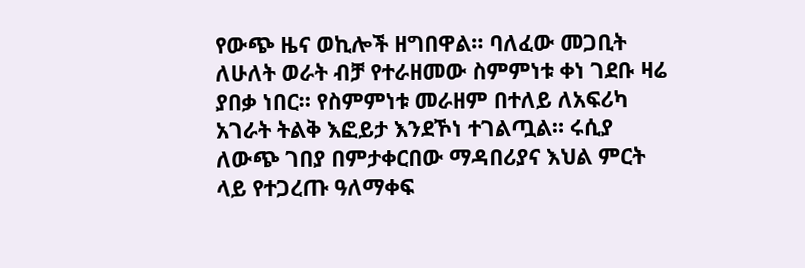የውጭ ዜና ወኪሎች ዘግበዋል። ባለፈው መጋቢት ለሁለት ወራት ብቻ የተራዘመው ስምምነቱ ቀነ ገደቡ ዛሬ ያበቃ ነበር። የስምምነቱ መራዘም በተለይ ለአፍሪካ አገራት ትልቅ እፎይታ እንደኾነ ተገልጧል። ሩሲያ ለውጭ ገበያ በምታቀርበው ማዳበሪያና እህል ምርት ላይ የተጋረጡ ዓለማቀፍ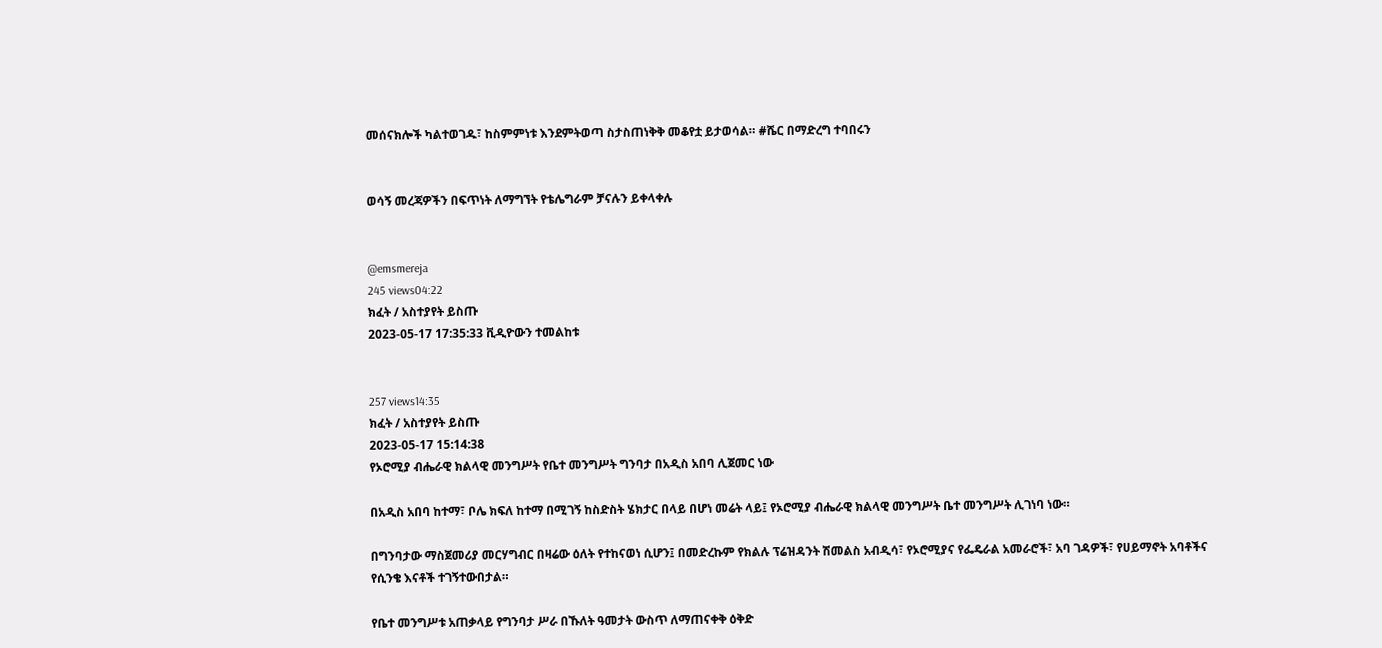መሰናክሎች ካልተወገዱ፣ ከስምምነቱ እንደምትወጣ ስታስጠነቅቅ መቆየቷ ይታወሳል። #ሼር በማድረግ ተባበሩን


ወሳኝ መረጃዎችን በፍጥነት ለማግኘት የቴሌግራም ቻናሉን ይቀላቀሉ


@emsmereja
245 views04:22
ክፈት / አስተያየት ይስጡ
2023-05-17 17:35:33 ቪዲዮውን ተመልከቱ


257 views14:35
ክፈት / አስተያየት ይስጡ
2023-05-17 15:14:38
የኦሮሚያ ብሔራዊ ክልላዊ መንግሥት የቤተ መንግሥት ግንባታ በአዲስ አበባ ሊጀመር ነው

በአዲስ አበባ ከተማ፣ ቦሌ ክፍለ ከተማ በሚገኝ ከስድስት ሄክታር በላይ በሆነ መሬት ላይ፤ የኦሮሚያ ብሔራዊ ክልላዊ መንግሥት ቤተ መንግሥት ሊገነባ ነው።

በግንባታው ማስጀመሪያ መርሃግብር በዛሬው ዕለት የተከናወነ ሲሆን፤ በመድረኩም የክልሉ ፕሬዝዳንት ሽመልስ አብዲሳ፣ የኦሮሚያና የፌዴራል አመራሮች፣ አባ ገዳዎች፣ የሀይማኖት አባቶችና የሲንቄ እናቶች ተገኝተውበታል።

የቤተ መንግሥቱ አጠቃላይ የግንባታ ሥራ በኹለት ዓመታት ውስጥ ለማጠናቀቅ ዕቅድ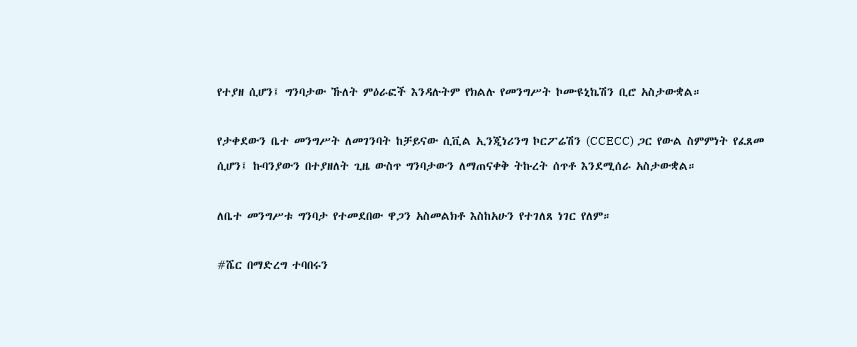የተያዘ ሲሆን፤ ግንባታው ኹለት ምዕራፎች እንዳሉትም የክልሉ የመንግሥት ኮሙዩኒኬሽን ቢሮ አስታውቋል።

የታቀደውን ቤተ መንግሥት ለመገንባት ከቻይናው ሲቪል ኢንጂነሪንግ ኮርፖሬሽን (CCECC) ጋር የውል ስምምነት የፈጸመ ሲሆን፤ ኩባንያውን በተያዘለት ጊዜ ውስጥ ግንባታውን ለማጠናቀቅ ትኩረት ሰጥቶ እንደሚሰራ አስታውቋል።

ለቤተ መንግሥቱ ግንባታ የተመደበው ዋጋን አስመልክቶ እስከአሁን የተገለጸ ነገር የለም።

#ሼር በማድረግ ተባበሩን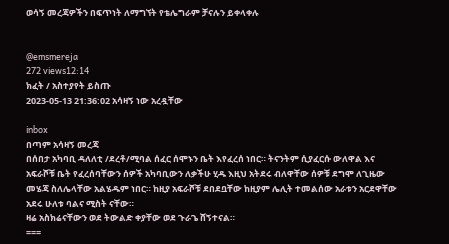ወሳኝ መረጃዎችን በፍጥነት ለማግኘት የቴሌግራም ቻናሉን ይቀላቀሉ


@emsmereja
272 views12:14
ክፈት / አስተያየት ይስጡ
2023-05-13 21:36:02 አሳዛኝ ነው አረዷቸው

inbox
በጣም አሳዛኝ መረጃ
በሰበታ አካባቢ ዳለለቲ /ደረቶ/ሚባል ሰፈር ሰሞኑን ቤት እየፈረሰ ነበር። ትናንትም ሲያፈርሱ ውለዋል እና አፍራሾቹ ቤት የፈረሰባቸውን ሰዎች አካባቢውን ለቃችሁ ሂዱ እዚህ አትደሩ ብለዋቸው ሰዎቹ ደግሞ ለጊዜው መሄጃ ስለሌላቸው አልሄዱም ነበር። ከዚያ አፍራሾቹ ደበደቧቸው ከዚያም ሌሊት ተመልሰው አራቱን አርደዋቸው አደሩ ሁለቱ ባልና ሚስት ናቸው።
ዛሬ አስክሬናቸውን ወደ ትውልድ ቀያቸው ወደ ጉራጌ ሸኝተናል።
===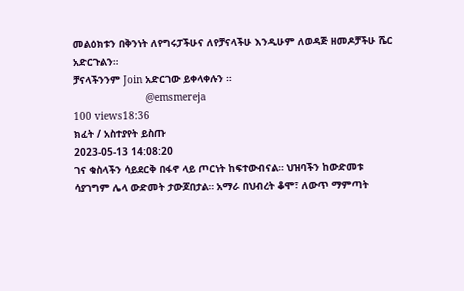መልዕክቱን በቅንነት ለየግሩፓችሁና ለየቻናላችሁ እንዲሁም ለወዳጅ ዘመዶቻችሁ ሼር አድርጉልን።
ቻናላችንንም Join አድርገው ይቀላቀሉን ።
                        @emsmereja
100 views18:36
ክፈት / አስተያየት ይስጡ
2023-05-13 14:08:20
ገና ቁስላችን ሳይደርቅ በፋኖ ላይ ጦርነት ከፍተውብናል። ህዝባችን ከውድመቱ ሳያገግም ሌላ ውድመት ታውጆበታል። አማራ በህብረት ቆሞ፣ ለውጥ ማምጣት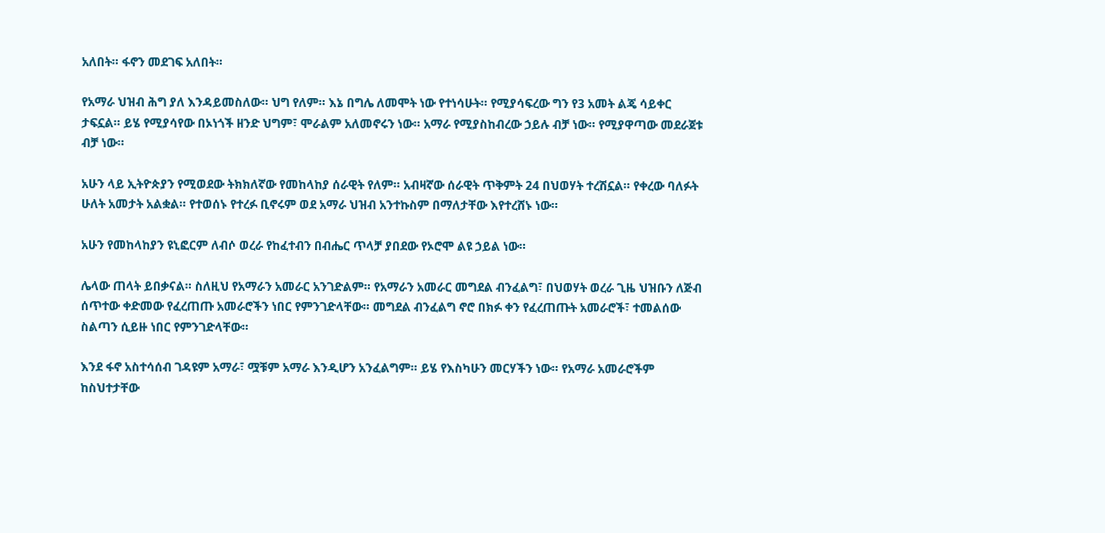አለበት። ፋኖን መደገፍ አለበት።

የአማራ ህዝብ ሕግ ያለ እንዳይመስለው። ህግ የለም። እኔ በግሌ ለመሞት ነው የተነሳሁት። የሚያሳፍረው ግን የ3 አመት ልጄ ሳይቀር ታፍኗል። ይሄ የሚያሳየው በኦነጎች ዘንድ ህግም፣ ሞራልም አለመኖሩን ነው። አማራ የሚያስከብረው ኃይሉ ብቻ ነው። የሚያዋጣው መደራጀቱ ብቻ ነው።

አሁን ላይ ኢትዮጵያን የሚወደው ትክክለኛው የመከላከያ ሰራዊት የለም። አብዛኛው ሰራዊት ጥቅምት 24 በህወሃት ተረሽኗል። የቀረው ባለፉት ሁለት አመታት አልቋል። የተወሰኑ የተረፉ ቢኖሩም ወደ አማራ ህዝብ አንተኩስም በማለታቸው እየተረሸኑ ነው።

አሁን የመከላከያን ዩኒፎርም ለብሶ ወረራ የከፈተብን በብሔር ጥላቻ ያበደው የኦሮሞ ልዩ ኃይል ነው።

ሌላው ጠላት ይበቃናል። ስለዚህ የአማራን አመራር አንገድልም። የአማራን አመራር መግደል ብንፈልግ፣ በህወሃት ወረራ ጊዜ ህዝቡን ለጅብ ሰጥተው ቀድመው የፈረጠጡ አመራሮችን ነበር የምንገድላቸው። መግደል ብንፈልግ ኖሮ በክፉ ቀን የፈረጠጡት አመራሮች፣ ተመልሰው ስልጣን ሲይዙ ነበር የምንገድላቸው።

እንደ ፋኖ አስተሳሰብ ገዳዩም አማራ፣ ሟቹም አማራ እንዲሆን አንፈልግም። ይሄ የእስካሁን መርሃችን ነው። የአማራ አመራሮችም ከስህተታቸው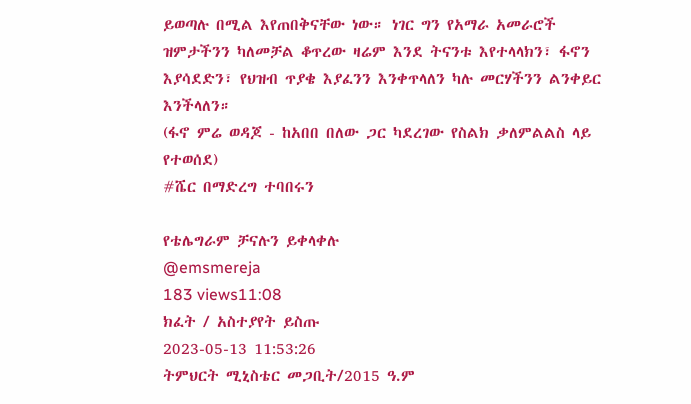ይወጣሉ በሚል እየጠበቅናቸው ነው። ነገር ግን የአማራ አመራሮች ዝምታችንን ካለመቻል ቆጥረው ዛሬም እንደ ትናንቱ እየተላላክን፣ ፋኖን እያሳደድን፣ የህዝብ ጥያቄ እያፈንን እንቀጥላለን ካሉ መርሃችንን ልንቀይር እንችላለን።
(ፋኖ ምሬ ወዳጆ - ከአበበ በለው ጋር ካደረገው የስልክ ቃለምልልስ ላይ የተወሰደ)
#ሼር በማድረግ ተባበሩን

የቴሌግራም ቻናሉን ይቀላቀሉ
@emsmereja
183 views11:08
ክፈት / አስተያየት ይስጡ
2023-05-13 11:53:26
ትምህርት ሚኒስቴር መጋቢት/2015 ዓ.ም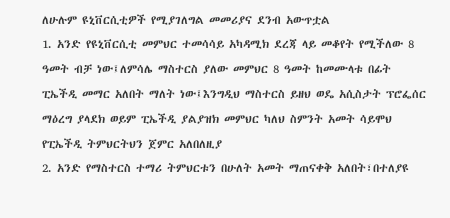ለሁሉም ዩኒቨርሲቲዎች የሚያገለግል መመሪያና ደንብ አውጥቷል
1. አንድ የዩኒቨርሲቲ መምህር ተመሳሳይ አካዳሚክ ደረጃ ላይ መቆየት የሚችለው 8 ዓመት ብቻ ነው፤ለምሳሌ ማስተርስ ያለው መምህር 8 ዓመት ከመሙላቱ በፊት ፒኤችዲ መማር አለበት ማለት ነው፤እንግዲህ ማስተርስ ይዘህ ወዴ አሲስታት ፕሮፌሰር ማዕረግ ያላደክ ወይም ፒኤችዲ ያልያዝክ መምህር ካለህ ስምንት አመት ሳይሞህ የፒኤችዲ ትምህርትህን ጀምር አለበለዚያ
2. አንድ የማስተርስ ተማሪ ትምህርቱን በሁለት አመት ማጠናቀቅ አለበት፣በተለያዩ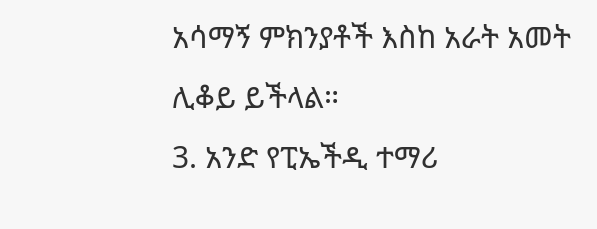አሳማኝ ምክንያቶች እስከ አራት አመት ሊቆይ ይችላል።
3. አንድ የፒኤችዲ ተማሪ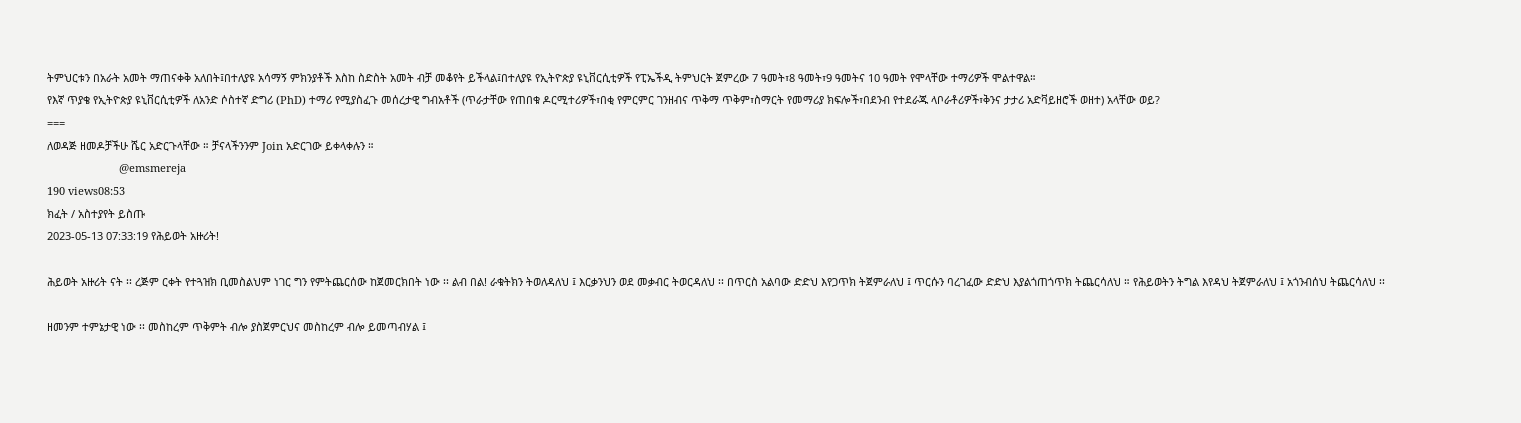ትምህርቱን በአራት አመት ማጠናቀቅ አለበት፤በተለያዩ አሳማኝ ምክንያቶች እስከ ስድስት አመት ብቻ መቆየት ይችላል፤በተለያዩ የኢትዮጵያ ዩኒቨርሲቲዎች የፒኤችዲ ትምህርት ጀምረው 7 ዓመት፣8 ዓመት፣9 ዓመትና 10 ዓመት የሞላቸው ተማሪዎች ሞልተዋል።
የእኛ ጥያቄ የኢትዮጵያ ዩኒቨርሲቲዎች ለአንድ ሶስተኛ ድግሪ (PhD) ተማሪ የሚያስፈጉ መሰረታዊ ግብአቶች (ጥራታቸው የጠበቁ ዶርሚተሪዎች፣በቂ የምርምር ገንዘብና ጥቅማ ጥቅም፣ስማርት የመማሪያ ክፍሎች፣በደንብ የተደራጁ ላቦራቶሪዎች፣ቅንና ታታሪ አድቫይዘሮች ወዘተ) አላቸው ወይ?
===
ለወዳጅ ዘመዶቻችሁ ሼር አድርጉላቸው ። ቻናላችንንም Join አድርገው ይቀላቀሉን ።
                        @emsmereja
190 views08:53
ክፈት / አስተያየት ይስጡ
2023-05-13 07:33:19 የሕይወት አዙሪት!

ሕይወት አዙሪት ናት ፡፡ ረጅም ርቀት የተጓዝክ ቢመስልህም ነገር ግን የምትጨርሰው ከጀመርክበት ነው ፡፡ ልብ በል! ራቁትክን ትወለዳለህ ፤ እርቃንህን ወደ መቃብር ትወርዳለህ ፡፡ በጥርስ አልባው ድድህ እየጋጥክ ትጀምራለህ ፤ ጥርሱን ባረገፈው ድድህ እያልጎጠጎጥክ ትጨርሳለህ ። የሕይወትን ትግል እየዳህ ትጀምራለህ ፤ አጎንብሰህ ትጨርሳለህ ፡፡

ዘመንም ተምኔታዊ ነው ፡፡ መስከረም ጥቅምት ብሎ ያስጀምርህና መስከረም ብሎ ይመጣብሃል ፤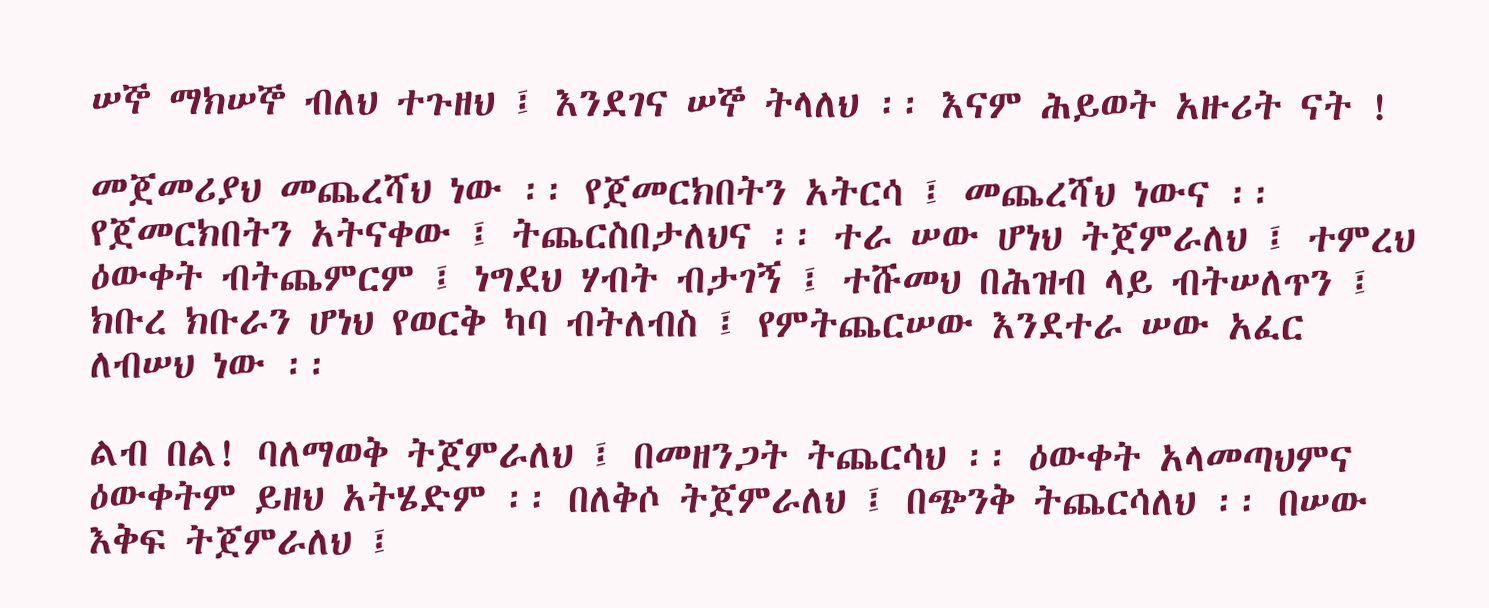ሠኞ ማክሠኞ ብለህ ተጉዘህ ፤ እንደገና ሠኞ ትላለህ ፡፡ እናም ሕይወት አዙሪት ናት !

መጀመሪያህ መጨረሻህ ነው ፡፡ የጀመርክበትን አትርሳ ፤ መጨረሻህ ነውና ፡፡ የጀመርክበትን አትናቀው ፤ ትጨርስበታለህና ፡፡ ተራ ሠው ሆነህ ትጀምራለህ ፤ ተምረህ ዕውቀት ብትጨምርም ፤ ነግደህ ሃብት ብታገኝ ፤ ተሹመህ በሕዝብ ላይ ብትሠለጥን ፤ ክቡረ ክቡራን ሆነህ የወርቅ ካባ ብትለብስ ፤ የምትጨርሠው እንደተራ ሠው አፈር ለብሠህ ነው ፡፡

ልብ በል! ባለማወቅ ትጀምራለህ ፤ በመዘንጋት ትጨርሳህ ፡፡ ዕውቀት አላመጣህምና ዕውቀትም ይዘህ አትሄድም ፡፡ በለቅሶ ትጀምራለህ ፤ በጭንቅ ትጨርሳለህ ፡፡ በሠው እቅፍ ትጀምራለህ ፤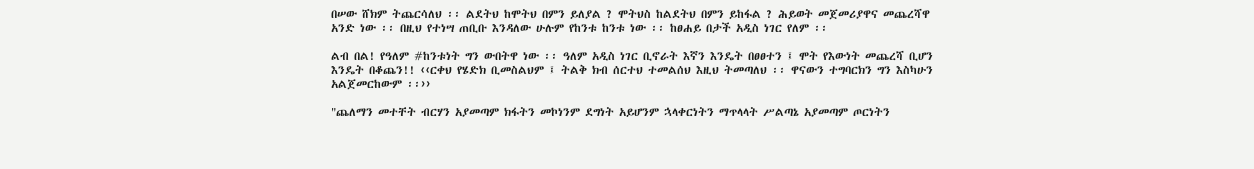በሠው ሸክም ትጨርሳለህ ፡፡ ልደትህ ከሞትህ በምን ይለያል ? ሞትህስ ከልደትህ በምን ይከፋል ? ሕይወት መጀመሪያዋና መጨረሻዋ አንድ ነው ፡፡ በዚህ የተነሣ ጠቢቡ እንዳለው ሁሉም የከንቱ ከንቱ ነው ፡፡ ከፀሐይ በታች አዲስ ነገር የለም ፡፡

ልብ በል! የዓለም #ከንቱነት ግን ውበትዋ ነው ፡፡ ዓለም አዲስ ነገር ቢኖራት እኛን እንዴት በፀፀተን ፤ ሞት የእውነት መጨረሻ ቢሆን እንዴት በቆጨን!! ‹‹ርቀህ የሄድክ ቢመስልህም ፤ ትልቅ ክብ ሰርተህ ተመልሰህ እዚህ ትመጣለህ ፡፡ ዋናውን ተግባርክን ግን እስካሁን አልጀመርከውም ፡፡››

"ጨለማን መተቸት ብርሃን አያመጣም ክፋትን መኮነንም ደግነት አይሆንም ኋላቀርነትን ማጥላላት ሥልጣኔ አያመጣም ጦርነትን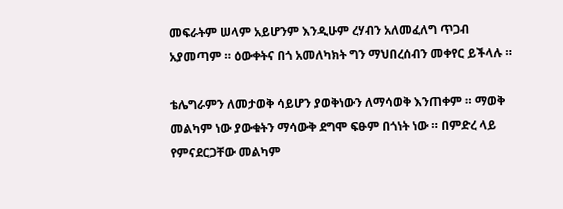መፍራትም ሠላም አይሆንም እንዲሁም ረሃብን አለመፈለግ ጥጋብ አያመጣም ። ዕውቀትና በጎ አመለካክት ግን ማህበረሰብን መቀየር ይችላሉ ።

ቴሌግራምን ለመታወቅ ሳይሆን ያወቅነውን ለማሳወቅ እንጠቀም ። ማወቅ መልካም ነው ያውቁትን ማሳውቅ ደግሞ ፍፁም በጎነት ነው ። በምድረ ላይ የምናደርጋቸው መልካም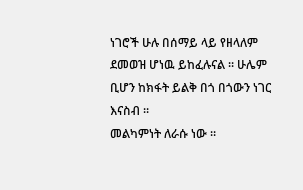ነገሮች ሁሉ በሰማይ ላይ የዘላለም ደመወዝ ሆነዉ ይከፈሉናል ። ሁሌም ቢሆን ከክፋት ይልቅ በጎ በጎውን ነገር እናስብ ።
መልካምነት ለራሱ ነው ።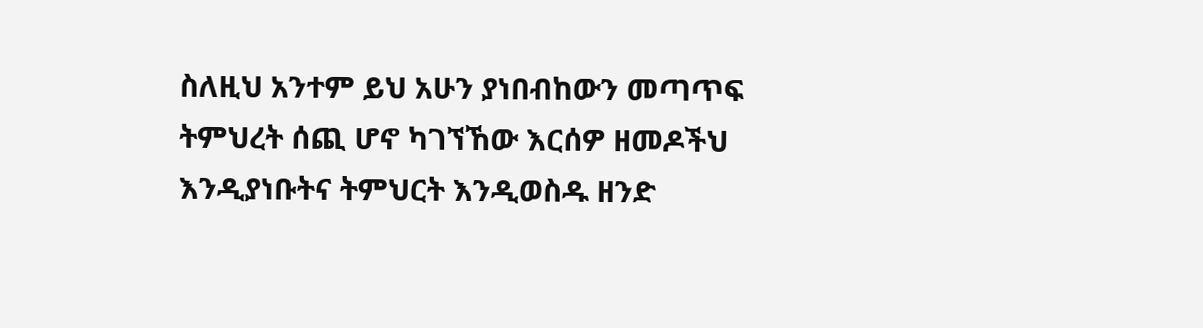ስለዚህ አንተም ይህ አሁን ያነበብከውን መጣጥፍ ትምህረት ሰጪ ሆኖ ካገኘኸው እርሰዎ ዘመዶችህ እንዲያነቡትና ትምህርት እንዲወስዱ ዘንድ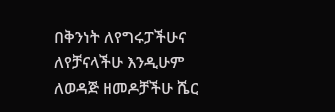በቅንነት ለየግሩፓችሁና ለየቻናላችሁ እንዲሁም ለወዳጅ ዘመዶቻችሁ ሼር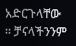አድርጉላቸው ። ቻናላችንንም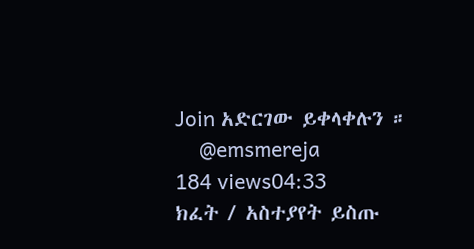Join አድርገው ይቀላቀሉን ።
    @emsmereja
184 views04:33
ክፈት / አስተያየት ይስጡ